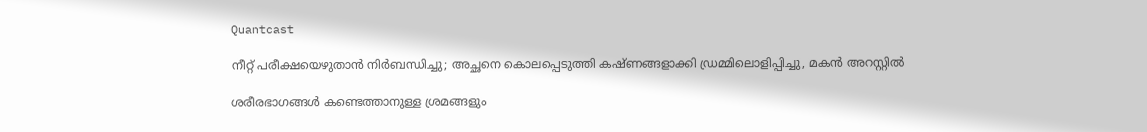Quantcast

നീറ്റ് പരീക്ഷയെഴുതാൻ നിർബന്ധിച്ചു; അച്ഛനെ കൊലപ്പെടുത്തി കഷ്ണങ്ങളാക്കി ഡ്രമ്മിലൊളിപ്പിച്ചു, മകൻ അറസ്റ്റിൽ

ശരീരഭാഗങ്ങൾ കണ്ടെത്താനുള്ള ശ്രമങ്ങളും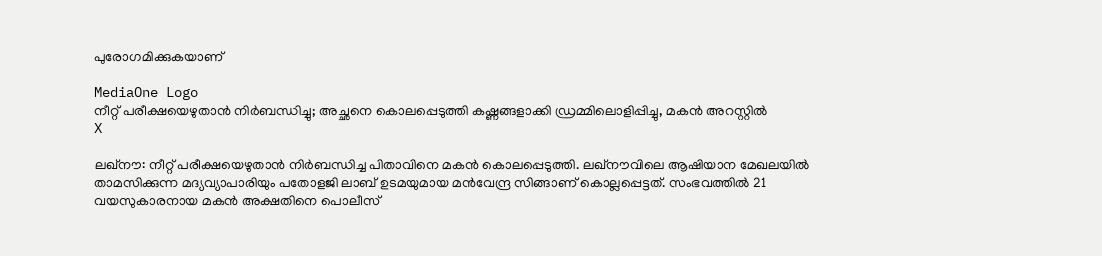പുരോഗമിക്കുകയാണ്

MediaOne Logo
നീറ്റ് പരീക്ഷയെഴുതാൻ നിർബന്ധിച്ചു; അച്ഛനെ കൊലപ്പെടുത്തി കഷ്ണങ്ങളാക്കി ഡ്രമ്മിലൊളിപ്പിച്ചു, മകൻ അറസ്റ്റിൽ
X

ലഖ്‌നൗ: നീറ്റ് പരീക്ഷയെഴുതാൻ നിർബന്ധിച്ച പിതാവിനെ മകൻ കൊലപ്പെടുത്തി. ലഖ്‌നൗവിലെ ആഷിയാന മേഖലയിൽ താമസിക്കുന്ന മദ്യവ്യാപാരിയും പതോളജി ലാബ് ഉടമയുമായ മൻവേന്ദ്ര സിങ്ങാണ് കൊല്ലപ്പെട്ടത്. സംഭവത്തിൽ 21 വയസുകാരനായ മകൻ അക്ഷതിനെ പൊലീസ്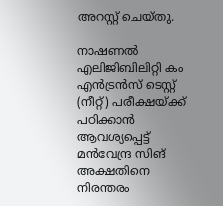അറസ്റ്റ് ചെയ്തു.

നാഷണൽ എലിജിബിലിറ്റി കം എൻട്രൻസ് ടെസ്റ്റ് (നീറ്റ്) പരീക്ഷയ്ക്ക് പഠിക്കാൻ ആവശ്യപ്പെട്ട് മൻവേന്ദ്ര സിങ് അക്ഷതിനെ നിരന്തരം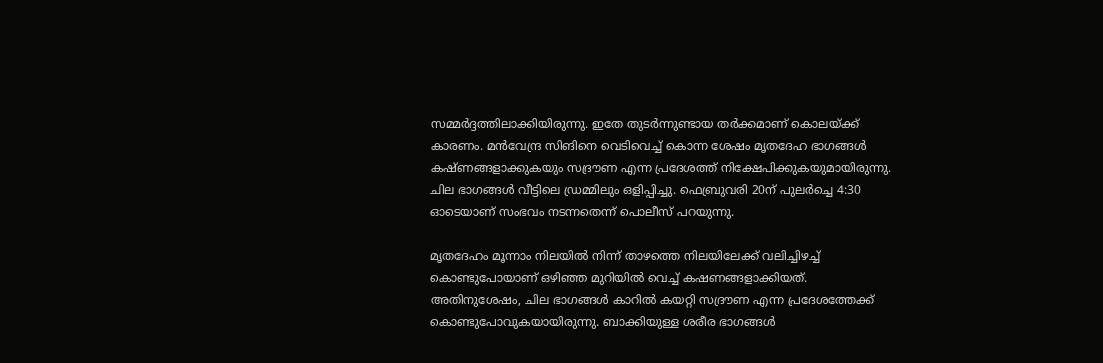സമ്മർദ്ദത്തിലാക്കിയിരുന്നു. ഇതേ തുടർന്നുണ്ടായ തർക്കമാണ് കൊലയ്ക്ക് കാരണം. മൻവേന്ദ്ര സിങിനെ വെടിവെച്ച് കൊന്ന ശേഷം മൃതദേഹ ഭാഗങ്ങൾ കഷ്ണങ്ങളാക്കുകയും സദ്രൗണ എന്ന പ്രദേശത്ത് നിക്ഷേപിക്കുകയുമായിരുന്നു. ചില ഭാഗങ്ങൾ വീട്ടിലെ ഡ്രമ്മിലും ഒളിപ്പിച്ചു. ഫെബ്രുവരി 20ന് പുലർച്ചെ 4:30 ഓടെയാണ് സംഭവം നടന്നതെന്ന് പൊലീസ് പറയുന്നു.

മൃതദേഹം മൂന്നാം നിലയിൽ നിന്ന് താഴത്തെ നിലയിലേക്ക് വലിച്ചിഴച്ച് കൊണ്ടുപോയാണ് ഒഴിഞ്ഞ മുറിയിൽ വെച്ച് കഷണങ്ങളാക്കിയത്. അതിനുശേഷം, ചില ഭാഗങ്ങൾ കാറിൽ കയറ്റി സദ്രൗണ എന്ന പ്രദേശത്തേക്ക് കൊണ്ടുപോവുകയായിരുന്നു. ബാക്കിയുള്ള ശരീര ഭാഗങ്ങൾ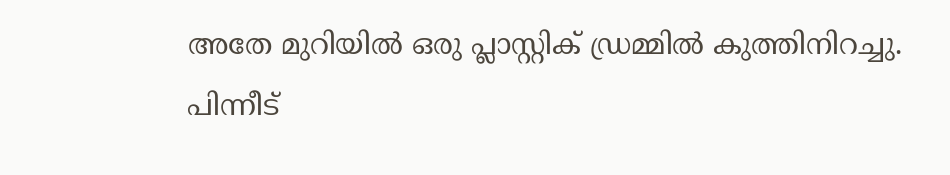അതേ മുറിയിൽ ഒരു പ്ലാസ്റ്റിക് ഡ്രമ്മിൽ കുത്തിനിറച്ചു. പിന്നീട്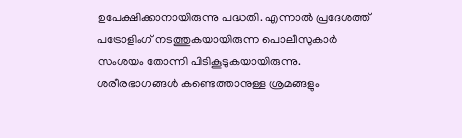ഉപേക്ഷിക്കാനായിരുന്നു പദ്ധതി. എന്നാൽ പ്രദേശത്ത് പട്രോളിംഗ് നടത്തുകയായിരുന്ന പൊലീസുകാർ സംശയം തോന്നി പിടികൂടുകയായിരുന്നു. ശരീരഭാഗങ്ങൾ കണ്ടെത്താനുള്ള ശ്രമങ്ങളും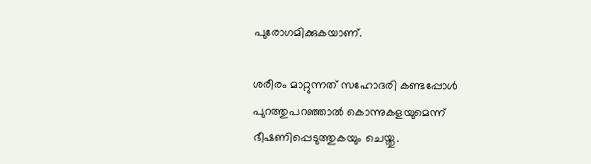പുരോഗമിക്കുകയാണ്.

ശരീരം മാറ്റുന്നത് സഹോദരി കണ്ടപ്പോൾ പുറത്തുപറഞ്ഞാൽ കൊന്നുകളയുമെന്ന് ഭീഷണിപ്പെടുത്തുകയും ചെയ്തു.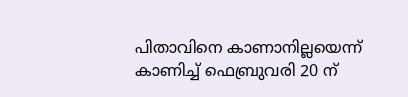പിതാവിനെ കാണാനില്ലയെന്ന് കാണിച്ച് ഫെബ്രുവരി 20 ന്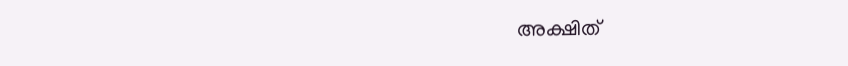അക്ഷിത്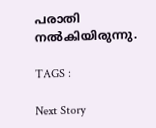പരാതി നൽകിയിരുന്നു.

TAGS :

Next Story